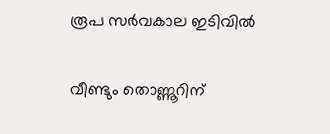രൂപ സർവകാല ഇടിവിൽ

വീണ്ടും തൊണ്ണൂറിന്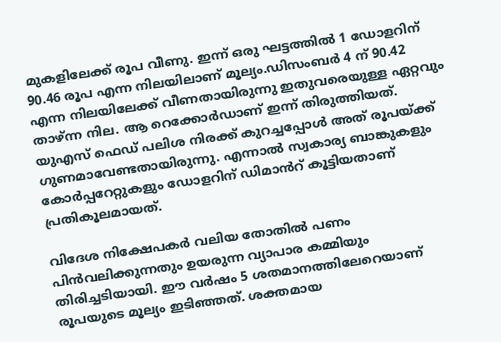മുകളിലേക്ക് രൂപ വീണു. ഇന്ന് ഒരു ഘട്ടത്തിൽ 1 ഡോളറിന് 90.46 രൂപ എന്ന നിലയിലാണ് മൂല്യം.ഡിസംബർ 4 ന് 90.42 എന്ന നിലയിലേക്ക് വീണതായിരുന്നു ഇതുവരെയുള്ള ഏറ്റവും താഴ്ന്ന നില. ആ റെക്കോർഡാണ് ഇന്ന് തിരുത്തിയത്. യുഎസ് ഫെഡ് പലിശ നിരക്ക് കുറച്ചപ്പോൾ അത് രൂപയ്ക്ക് ഗുണമാവേണ്ടതായിരുന്നു. എന്നാൽ സ്വകാര്യ ബാങ്കുകളും കോർപ്പറേറ്റുകളും ഡോളറിന് ഡിമാൻറ് കൂട്ടിയതാണ് പ്രതികൂലമായത്.

വിദേശ നിക്ഷേപകർ വലിയ തോതിൽ പണം പിൻവലിക്കുന്നതും ഉയരുന്ന വ്യാപാര കമ്മിയും തിരിച്ചടിയായി. ഈ വർഷം 5 ശതമാനത്തിലേറെയാണ് രൂപയുടെ മൂല്യം ഇടിഞ്ഞത്. ശക്തമായ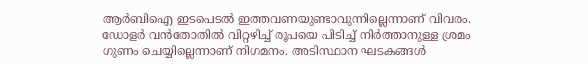ആർബിഐ ഇടപെടൽ ഇത്തവണയുണ്ടാവുന്നില്ലെന്നാണ് വിവരം. ഡോളർ വൻതോതിൽ വിറ്റഴിച്ച് രൂപയെ പിടിച്ച് നിർത്താനുള്ള ശ്രമം ഗുണം ചെയ്യില്ലെന്നാണ് നിഗമനം. അടിസ്ഥാന ഘടകങ്ങൾ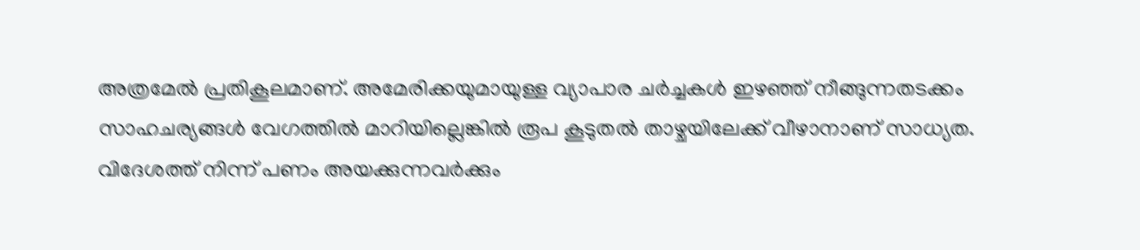അത്രമേൽ പ്രതികൂലമാണ്. അമേരിക്കയുമായുള്ള വ്യാപാര ചർച്ചകൾ ഇഴഞ്ഞ് നീങ്ങുന്നതടക്കം സാഹചര്യങ്ങൾ വേഗത്തിൽ മാറിയില്ലെങ്കിൽ രൂപ കൂടുതൽ താഴ്ചയിലേക്ക് വീഴാനാണ് സാധ്യത. വിദേശത്ത് നിന്ന് പണം അയക്കുന്നവർക്കും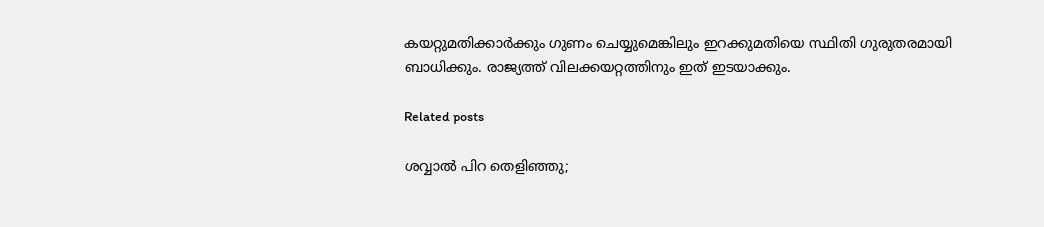കയറ്റുമതിക്കാർക്കും ഗുണം ചെയ്യുമെങ്കിലും ഇറക്കുമതിയെ സ്ഥിതി ഗുരുതരമായി ബാധിക്കും. രാജ്യത്ത് വിലക്കയറ്റത്തിനും ഇത് ഇടയാക്കും.

Related posts

ശവ്വാല്‍ പിറ തെളിഞ്ഞു;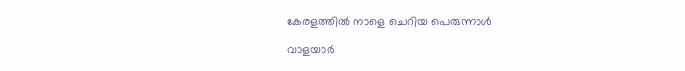കേരളത്തില്‍ നാളെ ചെറിയ പെരുന്നാൾ

വാളയാര്‍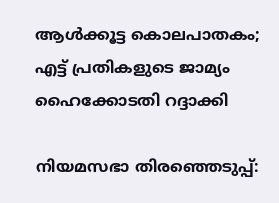ആള്‍ക്കൂട്ട കൊലപാതകം; എട്ട് പ്രതികളുടെ ജാമ്യം ഹൈക്കോടതി റദ്ദാക്കി

നിയമസഭാ തിരഞ്ഞെടുപ്പ്: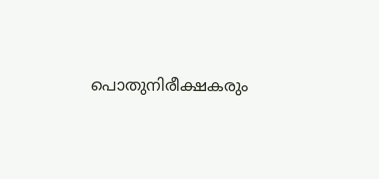പൊതുനിരീക്ഷകരും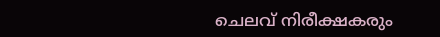ചെലവ് നിരീക്ഷകരും